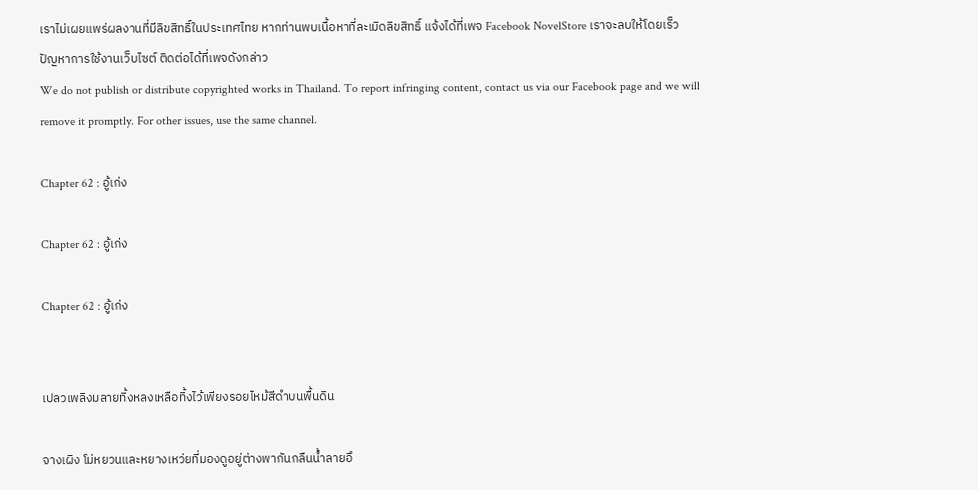เราไม่เผยแพร่ผลงานที่มีลิขสิทธิ์ในประเทศไทย หากท่านพบเนื้อหาที่ละเมิดลิขสิทธิ์ แจ้งได้ที่เพจ Facebook NovelStore เราจะลบให้โดยเร็ว
ปัญหาการใช้งานเว็บไซต์ ติดต่อได้ที่เพจดังกล่าว
We do not publish or distribute copyrighted works in Thailand. To report infringing content, contact us via our Facebook page and we will remove it promptly. For other issues, use the same channel.

Chapter 62 : อู้เก่ง

Chapter 62 : อู้เก่ง

Chapter 62 : อู้เก่ง


เปลวเพลิงมลายทิ้งหลงเหลือทิ้งไว้เพียงรอยไหม้สีดำบนพื้นดิน

จางเผิง โม่หยวนและหยางเหว่ยที่มองดูอยู่ต่างพากันกลืนน้ำลายอึ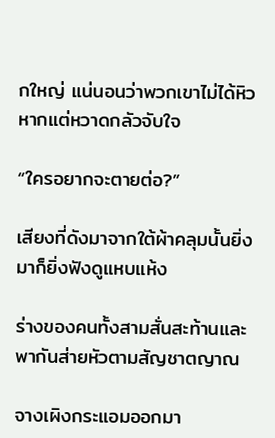กใหญ่ แน่นอนว่าพวกเขาไม่ได้หิวหากแต่หวาดกลัวจับใจ

“ใครอยากจะตายต่อ?”

เสียงที่ดังมาจากใต้ผ้าคลุมนั้นยิ่งมาก็ยิ่งฟังดูแหบแห้ง

ร่างของคนทั้งสามสั่นสะท้านและพากันส่ายหัวตามสัญชาตญาณ

จางเผิงกระแอมออกมา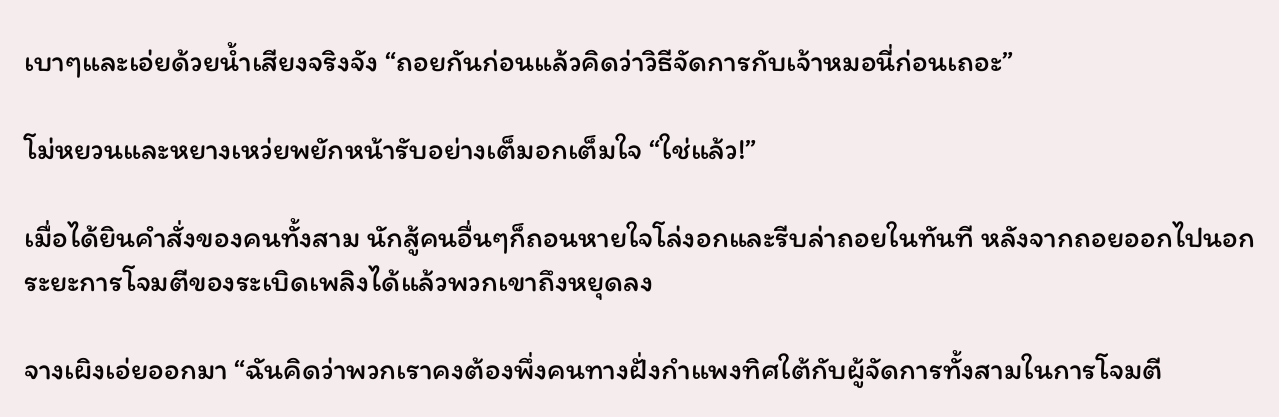เบาๆและเอ่ยด้วยน้ำเสียงจริงจัง “ถอยกันก่อนแล้วคิดว่าวิธีจัดการกับเจ้าหมอนี่ก่อนเถอะ”

โม่หยวนและหยางเหว่ยพยักหน้ารับอย่างเต็มอกเต็มใจ “ใช่แล้ว!”

เมื่อได้ยินคำสั่งของคนทั้งสาม นักสู้คนอื่นๆก็ถอนหายใจโล่งอกและรีบล่าถอยในทันที หลังจากถอยออกไปนอกระยะการโจมตีของระเบิดเพลิงได้แล้วพวกเขาถึงหยุดลง

จางเผิงเอ่ยออกมา “ฉันคิดว่าพวกเราคงต้องพึ่งคนทางฝั่งกำแพงทิศใต้กับผู้จัดการทั้งสามในการโจมตี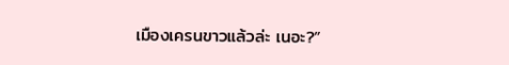เมืองเครนขาวแล้วล่ะ เนอะ?”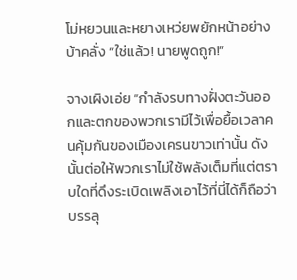โม่หยวนและหยางเหว่ยพยักหน้าอย่างบ้าคลั่ง “ใช่แล้ว! นายพูดถูก!”

จางเผิงเอ่ย “กำลังรบทางฝั่งตะวันออกและตกของพวกเรามีไว้เพื่อยื้อเวลาคนคุ้มกันของเมืองเครนขาวเท่านั้น ดังนั้นต่อให้พวกเราไม่ใช้พลังเต็มที่แต่ตราบใดที่ดึงระเบิดเพลิงเอาไว้ที่นี่ได้ก็ถือว่าบรรลุ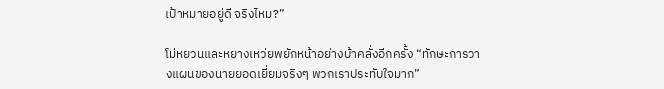เป้าหมายอยู่ดี จริงไหม?”

โม่หยวนและหยางเหว่ยพยักหน้าอย่างบ้าคลั่งอีกครั้ง “ทักษะการวางแผนของนายยอดเยี่ยมจริงๆ พวกเราประทับใจมาก”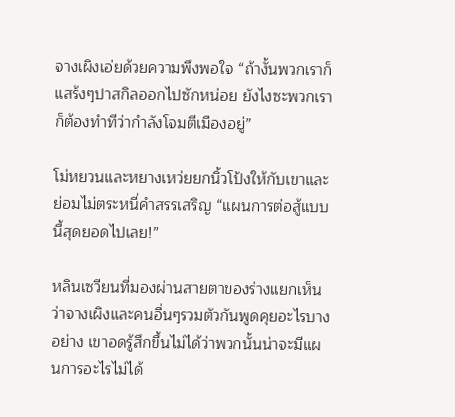จางเผิงเอ่ยด้วยความพึงพอใจ “ถ้างั้นพวกเราก็แสร้งๆปาสกิลออกไปซักหน่อย ยังไงซะพวกเราก็ต้องทำทีว่ากำลังโจมตีเมืองอยู่”

โม่หยวนและหยางเหว่ยยกนิ้วโป้งให้กับเขาและย่อมไม่ตระหนี่คำสรรเสริญ “แผนการต่อสู้แบบนี้สุดยอดไปเลย!”

หลินเซวียนที่มองผ่านสายตาของร่างแยกเห็นว่าจางเผิงและคนอื่นๆรวมตัวกันพูดคุยอะไรบางอย่าง เขาอดรู้สึกขึ้นไม่ได้ว่าพวกนั้นน่าจะมีแผนการอะไรไม่ได้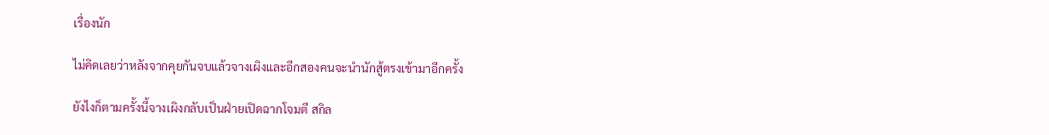เรื่องนัก

ไม่คิดเลยว่าหลังจากคุยกันจบแล้วจางเผิงและอีกสองคนจะนำนักสู้ตรงเข้ามาอีกครั้ง

ยังไงก็ตามครั้งนี้จางเผิงกลับเป็นฝ่ายเปิดฉากโจมตี สกิล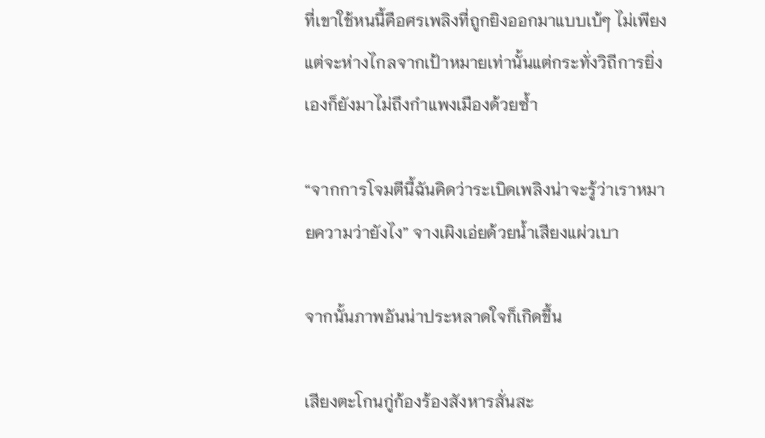ที่เขาใช้หนนี้คือศรเพลิงที่ถูกยิงออกมาแบบเบ้ๆ ไม่เพียงแต่จะห่างไกลจากเป้าหมายเท่านั้นแต่กระทั่งวิถีการยิ่งเองก็ยังมาไม่ถึงกำแพงเมืองด้วยซ้ำ

“จากการโจมตีนี้ฉันคิดว่าระเบิดเพลิงน่าจะรู้ว่าเราหมายความว่ายังไง” จางเผิงเอ่ยด้วยน้ำเสียงแผ่วเบา

จากนั้นภาพอันน่าประหลาดใจก็เกิดขึ้น

เสียงตะโกนกู่ก้องร้องสังหารสั่นสะ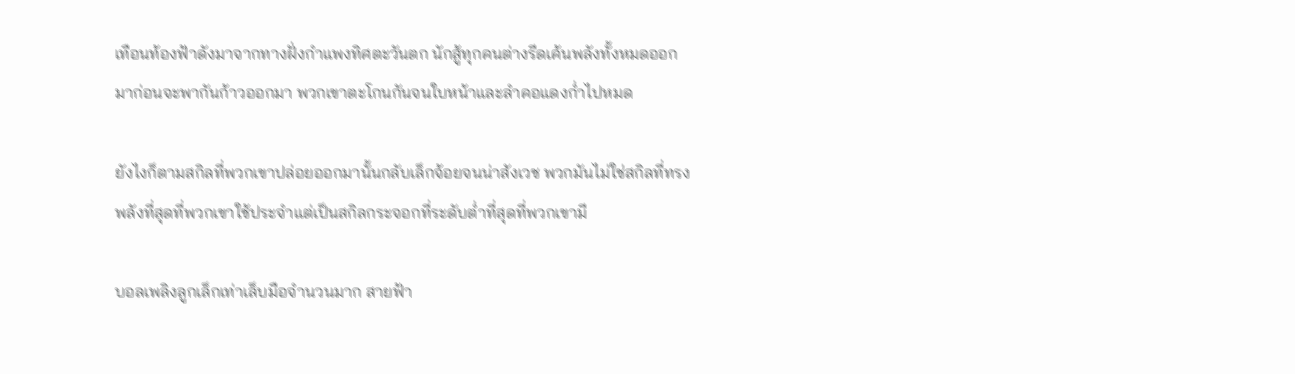เทือนท้องฟ้าดังมาจากทางฝั่งกำแพงทิศตะวันตก นักสู้ทุกคนต่างรีดเค้นพลังทั้งหมดออกมาก่อนจะพากันก้าวออกมา พวกเขาตะโกนกันจนใบหน้าและลำคอแดงก่ำไปหมด

ยังไงก็ตามสกิลที่พวกเขาปล่อยออกมานั้นกลับเล็กจ้อยจนน่าสังเวช พวกมันไม่ใช่สกิลที่ทรงพลังที่สุดที่พวกเขาใช้ประจำแต่เป็นสกิลกระจอกที่ระดับต่ำที่สุดที่พวกเขามี

บอลเพลิงลูกเล็กเท่าเล็บมือจำนวนมาก สายฟ้า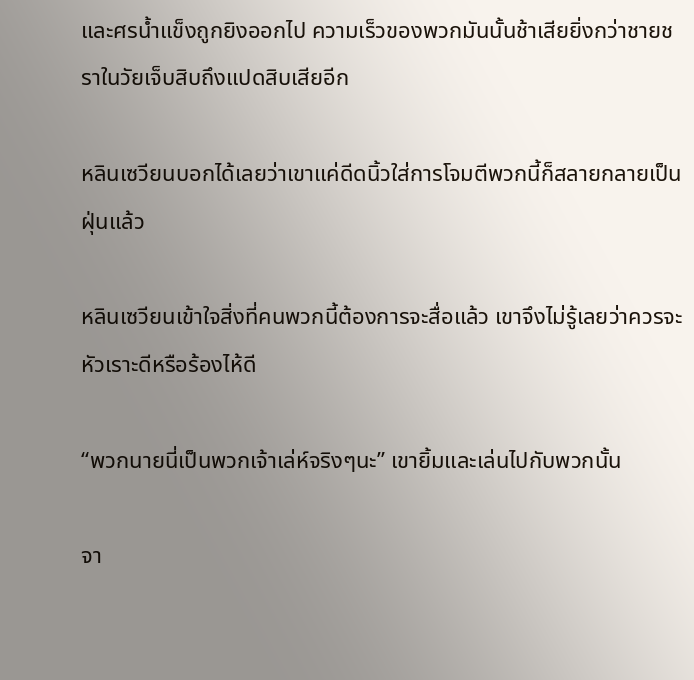และศรน้ำแข็งถูกยิงออกไป ความเร็วของพวกมันนั้นช้าเสียยิ่งกว่าชายชราในวัยเจ็บสิบถึงแปดสิบเสียอีก

หลินเซวียนบอกได้เลยว่าเขาแค่ดีดนิ้วใส่การโจมตีพวกนี้ก็สลายกลายเป็นฝุ่นแล้ว

หลินเซวียนเข้าใจสิ่งที่คนพวกนี้ต้องการจะสื่อแล้ว เขาจึงไม่รู้เลยว่าควรจะหัวเราะดีหรือร้องไห้ดี

“พวกนายนี่เป็นพวกเจ้าเล่ห์จริงๆนะ” เขายิ้มและเล่นไปกับพวกนั้น

จา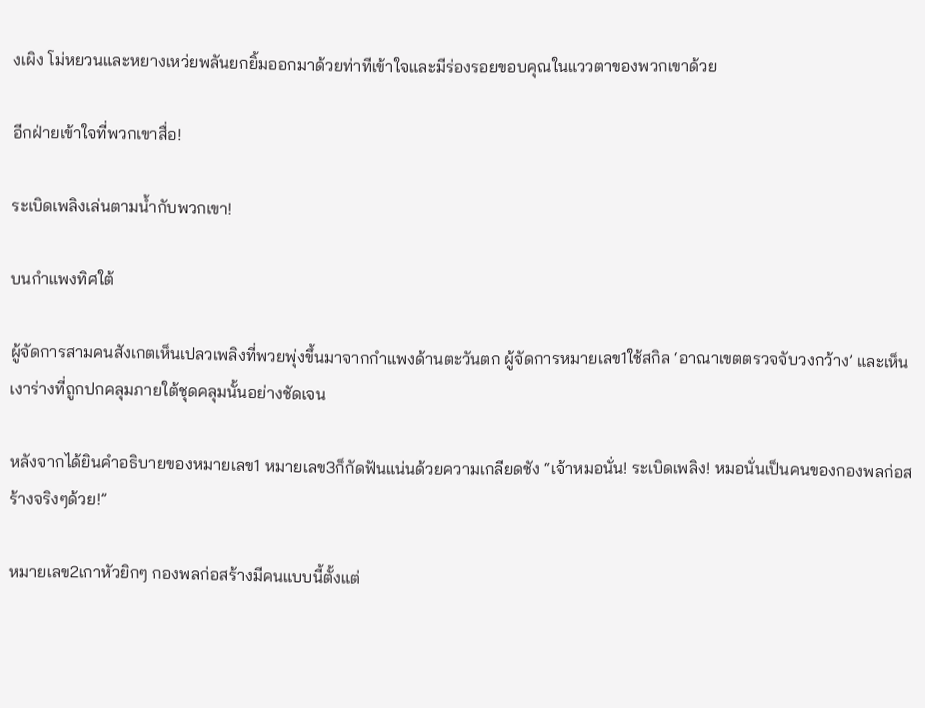งเผิง โม่หยวนและหยางเหว่ยพลันยกยิ้มออกมาด้วยท่าทีเข้าใจและมีร่องรอยขอบคุณในแววตาของพวกเขาด้วย

อีกฝ่ายเข้าใจที่พวกเขาสื่อ!

ระเบิดเพลิงเล่นตามน้ำกับพวกเขา!

บนกำแพงทิศใต้

ผู้จัดการสามคนสังเกตเห็นเปลวเพลิงที่พวยพุ่งขึ้นมาจากกำแพงด้านตะวันตก ผู้จัดการหมายเลข1ใช้สกิล ‘อาณาเขตตรวจจับวงกว้าง’ และเห็นเงาร่างที่ถูกปกคลุมภายใต้ชุดคลุมนั้นอย่างชัดเจน

หลังจากได้ยินคำอธิบายของหมายเลข1 หมายเลข3ก็กัดฟันแน่นด้วยความเกลียดชัง “เจ้าหมอนั่น! ระเบิดเพลิง! หมอนั่นเป็นคนของกองพลก่อสร้างจริงๆด้วย!”

หมายเลข2เกาหัวยิกๆ กองพลก่อสร้างมีคนแบบนี้ตั้งแต่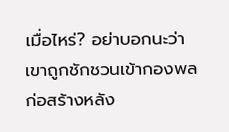เมื่อไหร่? อย่าบอกนะว่าเขาถูกชักชวนเข้ากองพลก่อสร้างหลัง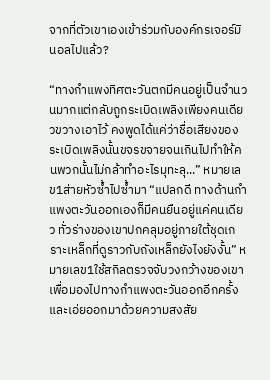จากที่ตัวเขาเองเข้าร่วมกับองค์กรเจอร์มินอลไปแล้ว?

“ทางกำแพงทิศตะวันตกมีคนอยู่เป็นจำนวนมากแต่กลับถูกระเบิดเพลิงเพียงคนเดียวขวางเอาไว้ คงพูดได้แค่ว่าชื่อเสียงของระเบิดเพลิงนั้นขจรขจายจนเกินไปทำให้คนพวกนั้นไม่กล้าทำอะไรมุทะลุ...” หมายเลข1ส่ายหัวซ้ำไปซ้ำมา “แปลกดี ทางด้านกำแพงตะวันออกเองก็มีคนยืนอยู่แค่คนเดียว ทั่วร่างของเขาปกคลุมอยู่ภายใต้ชุดเกราะเหล็กที่ดูราวกับถังเหล็กยังไงยังงั้น” หมายเลข1ใช้สกิลตรวจจับวงกว้างของเขาเพื่อมองไปทางกำแพงตะวันออกอีกครั้งและเอ่ยออกมาด้วยความสงสัย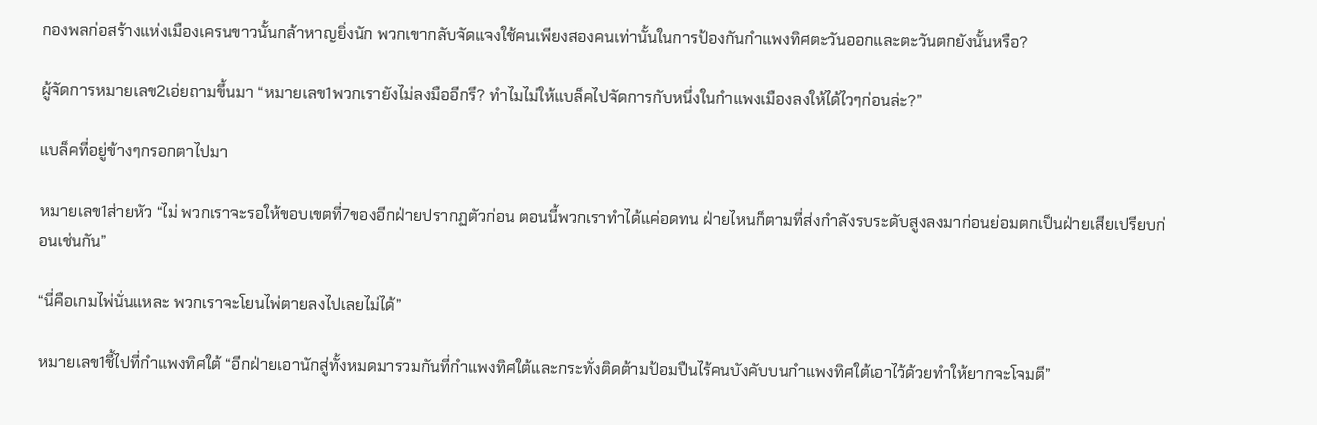กองพลก่อสร้างแห่งเมืองเครนขาวนั้นกล้าหาญยิ่งนัก พวกเขากลับจัดแจงใช้คนเพียงสองคนเท่านั้นในการป้องกันกำแพงทิศตะวันออกและตะวันตกยังนั้นหรือ?

ผู้จัดการหมายเลข2เอ่ยถามขึ้นมา “หมายเลข1พวกเรายังไม่ลงมืออีกรึ? ทำไมไม่ให้แบล็คไปจัดการกับหนึ่งในกำแพงเมืองลงให้ได้ไวๆก่อนล่ะ?”

แบล็คที่อยู่ข้างๆกรอกตาไปมา

หมายเลข1ส่ายหัว “ไม่ พวกเราจะรอให้ขอบเขตที่7ของอีกฝ่ายปรากฏตัวก่อน ตอนนี้พวกเราทำได้แค่อดทน ฝ่ายไหนก็ตามที่ส่งกำลังรบระดับสูงลงมาก่อนย่อมตกเป็นฝ่ายเสียเปรียบก่อนเช่นกัน”

“นี่คือเกมไพ่นั่นแหละ พวกเราจะโยนไพ่ตายลงไปเลยไม่ได้”

หมายเลข1ชี้ไปที่กำแพงทิศใต้ “อีกฝ่ายเอานักสู่ทั้งหมดมารวมกันที่กำแพงทิศใต้และกระทั่งติดต้ามป้อมปืนไร้คนบังคับบนกำแพงทิศใต้เอาไว้ด้วยทำให้ยากจะโจมตี”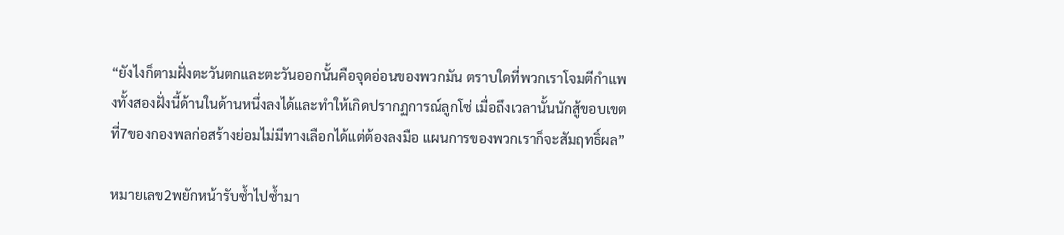“ยังไงก็ตามฝั่งตะวันตกและตะวันออกนั้นคือจุดอ่อนของพวกมัน ตราบใดที่พวกเราโจมตีกำแพงทั้งสองฝั่งนี้ด้านในด้านหนึ่งลงได้และทำให้เกิดปรากฏการณ์ลูกโซ่ เมื่อถึงเวลานั้นนักสู้ขอบเขตที่7ของกองพลก่อสร้างย่อมไม่มีทางเลือกได้แต่ต้องลงมือ แผนการของพวกเราก็จะสัมฤทธิ์ผล”

หมายเลข2พยักหน้ารับซ้ำไปซ้ำมา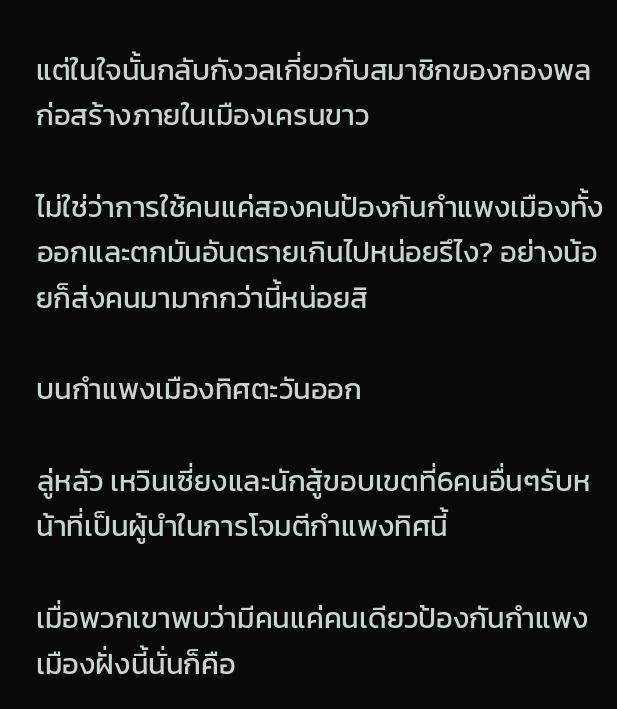แต่ในใจนั้นกลับกังวลเกี่ยวกับสมาชิกของกองพลก่อสร้างภายในเมืองเครนขาว

ไม่ใช่ว่าการใช้คนแค่สองคนป้องกันกำแพงเมืองทั้งออกและตกมันอันตรายเกินไปหน่อยรึไง? อย่างน้อยก็ส่งคนมามากกว่านี้หน่อยสิ

บนกำแพงเมืองทิศตะวันออก

ลู่หลัว เหวินเซี่ยงและนักสู้ขอบเขตที่6คนอื่นๆรับหน้าที่เป็นผู้นำในการโจมตีกำแพงทิศนี้

เมื่อพวกเขาพบว่ามีคนแค่คนเดียวป้องกันกำแพงเมืองฝั่งนี้นั่นก็คือ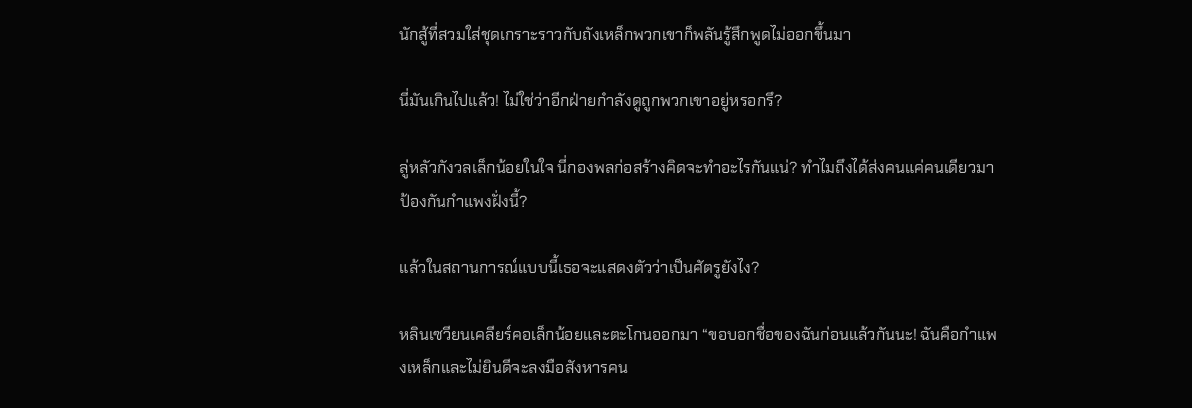นักสู้ที่สวมใส่ชุดเกราะราวกับถังเหล็กพวกเขาก็พลันรู้สึกพูดไม่ออกขึ้นมา

นี่มันเกินไปแล้ว! ไม่ใช่ว่าอีกฝ่ายกำลังดูถูกพวกเขาอยู่หรอกรึ?

ลู่หลัวกังวลเล็กน้อยในใจ นี่กองพลก่อสร้างคิดจะทำอะไรกันแน่? ทำไมถึงได้ส่งคนแค่คนเดียวมาป้องกันกำแพงฝั่งนี้?

แล้วในสถานการณ์แบบนี้เธอจะแสดงตัวว่าเป็นศัตรูยังไง?

หลินเซวียนเคลียร์คอเล็กน้อยและตะโกนออกมา “ขอบอกชื่อของฉันก่อนแล้วกันนะ! ฉันคือกำแพงเหล็กและไม่ยินดีจะลงมือสังหารคน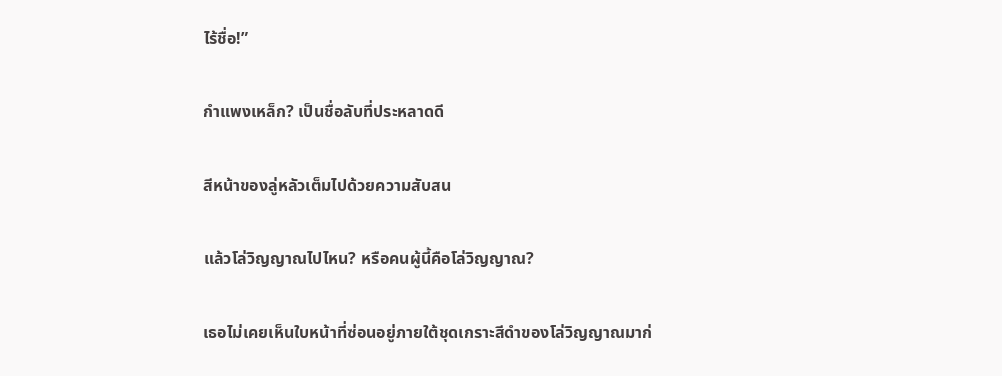ไร้ชื่อ!”

กำแพงเหล็ก? เป็นชื่อลับที่ประหลาดดี

สีหน้าของลู่หลัวเต็มไปด้วยความสับสน

แล้วโล่วิญญาณไปไหน? หรือคนผู้นี้คือโล่วิญญาณ?

เธอไม่เคยเห็นใบหน้าที่ซ่อนอยู่ภายใต้ชุดเกราะสีดำของโล่วิญญาณมาก่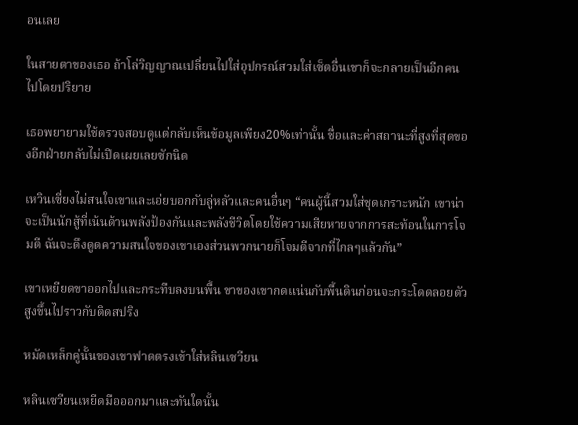อนเลย

ในสายตาของเธอ ถ้าโล่วิญญาณเปลี่ยนไปใส่อุปกรณ์สวมใส่เซ็ตอื่นเขาก็จะกลายเป็นอีกคนไปโดยปริยาย

เธอพยายามใช้ตรวจสอบดูแต่กลับเห็นข้อมูลเพียง20%เท่านั้น ชื่อและค่าสถานะที่สูงที่สุดของอีกฝ่ายกลับไม่เปิดเผยเลยซักนิด

เหวินเซี่ยงไม่สนใจเขาและเอ่ยบอกกับลู่หลัวและคนอื่นๆ “คนผู้นี้สวมใส่ชุดเกราะหนัก เขาน่าจะเป็นนักสู้ที่เน้นด้านพลังป้องกันและพลังชีวิตโดยใช้ความเสียหายจากการสะท้อนในการโจมตี ฉันจะดึงดูดความสนใจของเขาเองส่วนพวกนายก็โจมตีจากที่ไกลๆแล้วกัน”

เขาเหยียดขาออกไปและกระทืบลงบนพื้น ขาของเขากดแน่นกับพื้นดินก่อนจะกระโดดลอยตัวสูงขึ้นไปราวกับติดสปริง

หมัดเหล็กคู่นั้นของเขาฟาดตรงเข้าใส่หลินเซวียน

หลินเซวียนเหยีดมือออกมาและทันใดนั้น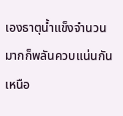เองธาตุน้ำแข็งจำนวนมากก็พลันควบแน่นกันเหนือ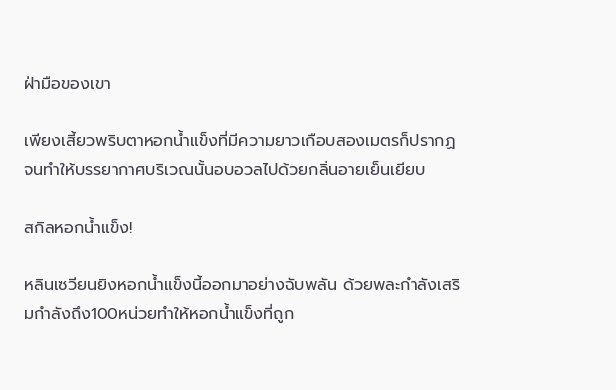ฝ่ามือของเขา

เพียงเสี้ยวพริบตาหอกน้ำแข็งที่มีความยาวเกือบสองเมตรก็ปรากฏจนทำให้บรรยากาศบริเวณนั้นอบอวลไปด้วยกลิ่นอายเย็นเยียบ

สกิลหอกน้ำแข็ง!

หลินเซวียนยิงหอกน้ำแข็งนี้ออกมาอย่างฉับพลัน ด้วยพละกำลังเสริมกำลังถึง100หน่วยทำให้หอกน้ำแข็งที่ถูก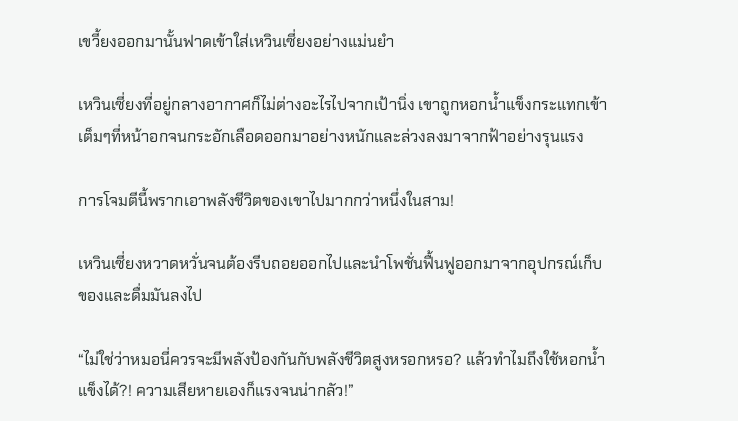เขวี้ยงออกมานั้นฟาดเข้าใส่เหวินเซี่ยงอย่างแม่นยำ

เหวินเซี่ยงที่อยู่กลางอากาศก็ไม่ต่างอะไรไปจากเป้านิ่ง เขาถูกหอกน้ำแข็งกระแทกเข้าเต็มๆที่หน้าอกจนกระอักเลือดออกมาอย่างหนักและล่วงลงมาจากฟ้าอย่างรุนแรง

การโจมตีนี้พรากเอาพลังชีวิตของเขาไปมากกว่าหนึ่งในสาม!

เหวินเซี่ยงหวาดหวั่นจนต้องรีบถอยออกไปและนำโพชั่นฟื้นฟูออกมาจากอุปกรณ์เก็บของและดื่มมันลงไป

“ไม่ใช่ว่าหมอนี่ควรจะมีพลังป้องกันกับพลังชีวิตสูงหรอกหรอ? แล้วทำไมถึงใช้หอกน้ำแข็งได้?! ความเสียหายเองก็แรงจนน่ากลัว!”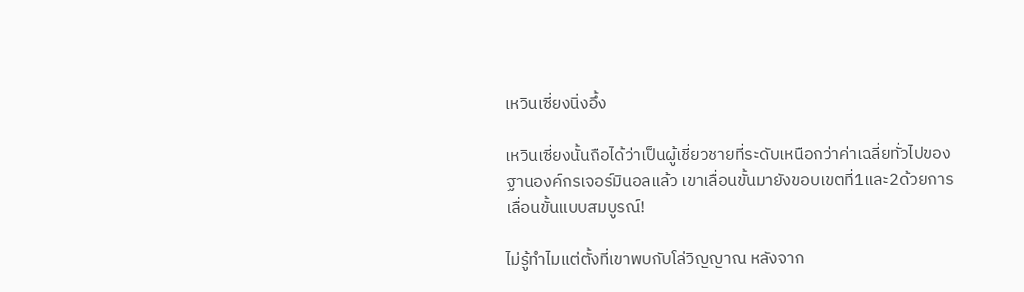เหวินเซี่ยงนิ่งอึ้ง

เหวินเซี่ยงนั้นถือได้ว่าเป็นผู้เชี่ยวชายที่ระดับเหนือกว่าค่าเฉลี่ยทั่วไปของฐานองค์กรเจอร์มินอลแล้ว เขาเลื่อนขั้นมายังขอบเขตที่1และ2ด้วยการเลื่อนขั้นแบบสมบูรณ์!

ไม่รู้ทำไมแต่ตั้งที่เขาพบกับโล่วิญญาณ หลังจาก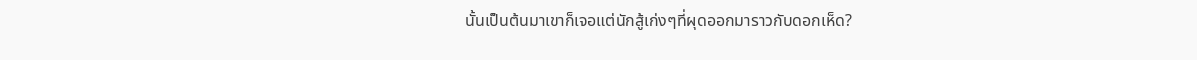นั้นเป็นต้นมาเขาก็เจอแต่นักสู้เก่งๆที่ผุดออกมาราวกับดอกเห็ด?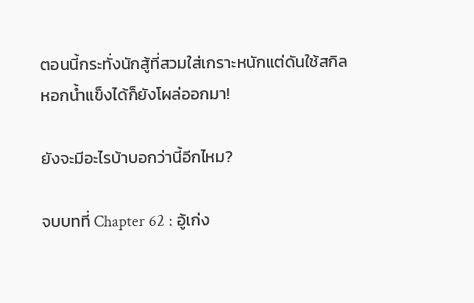ตอนนี้กระทั่งนักสู้ที่สวมใส่เกราะหนักแต่ดันใช้สกิลหอกน้ำแข็งได้ก็ยังโผล่ออกมา!

ยังจะมีอะไรบ้าบอกว่านี้อีกไหม?

จบบทที่ Chapter 62 : อู้เก่ง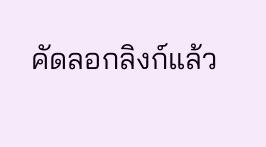คัดลอกลิงก์แล้ว